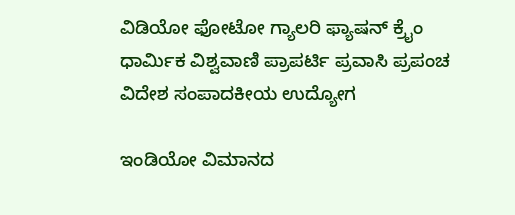ವಿಡಿಯೋ ಫೋಟೋ ಗ್ಯಾಲರಿ ಫ್ಯಾಷನ್ ಕ್ರೈಂ ಧಾರ್ಮಿಕ ವಿಶ್ವವಾಣಿ ಪ್ರಾಪರ್ಟಿ ಪ್ರವಾಸಿ ಪ್ರಪಂಚ ವಿದೇಶ ಸಂಪಾದಕೀಯ ಉದ್ಯೋಗ

ಇಂಡಿಯೋ ವಿಮಾನದ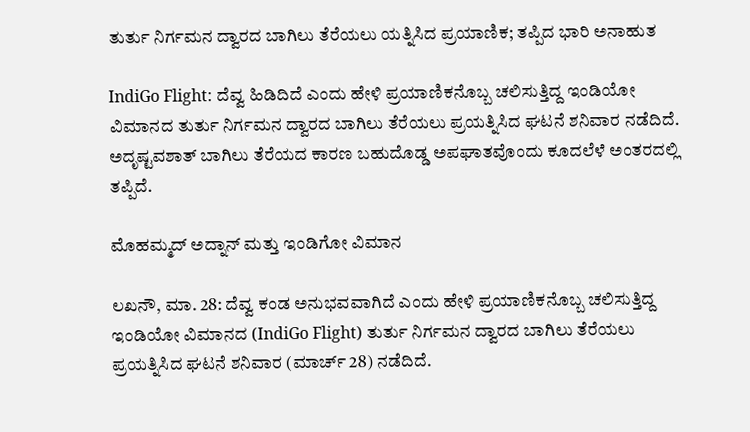ತುರ್ತು ನಿರ್ಗಮನ ದ್ವಾರದ ಬಾಗಿಲು ತೆರೆಯಲು ಯತ್ನಿಸಿದ ಪ್ರಯಾಣಿಕ; ತಪ್ಪಿದ ಭಾರಿ ಅನಾಹುತ

IndiGo Flight: ದೆವ್ವ ಹಿಡಿದಿದೆ ಎಂದು ಹೇಳಿ ಪ್ರಯಾಣಿಕನೊಬ್ಬ ಚಲಿಸುತ್ತಿದ್ದ ಇಂಡಿಯೋ ವಿಮಾನದ ತುರ್ತು ನಿರ್ಗಮನ ದ್ವಾರದ ಬಾಗಿಲು ತೆರೆಯಲು ಪ್ರಯತ್ನಿಸಿದ ಘಟನೆ ಶನಿವಾರ ನಡೆದಿದೆ. ಅದೃಷ್ಟವಶಾತ್‌ ಬಾಗಿಲು ತೆರೆಯದ ಕಾರಣ ಬಹುದೊಡ್ಡ ಅಪಘಾತವೊಂದು ಕೂದಲೆಳೆ ಅಂತರದಲ್ಲಿ ತಪ್ಪಿದೆ.

ಮೊಹಮ್ಮದ್‌ ಅದ್ನಾನ್‌ ಮತ್ತು ಇಂಡಿಗೋ ವಿಮಾನ

ಲಖನೌ, ಮಾ. 28: ದೆವ್ವ ಕಂಡ ಅನುಭವವಾಗಿದೆ ಎಂದು ಹೇಳಿ ಪ್ರಯಾಣಿಕನೊಬ್ಬ ಚಲಿಸುತ್ತಿದ್ದ ಇಂಡಿಯೋ ವಿಮಾನದ (IndiGo Flight) ತುರ್ತು ನಿರ್ಗಮನ ದ್ವಾರದ ಬಾಗಿಲು ತೆರೆಯಲು ಪ್ರಯತ್ನಿಸಿದ ಘಟನೆ ಶನಿವಾರ (ಮಾರ್ಚ್‌ 28) ನಡೆದಿದೆ.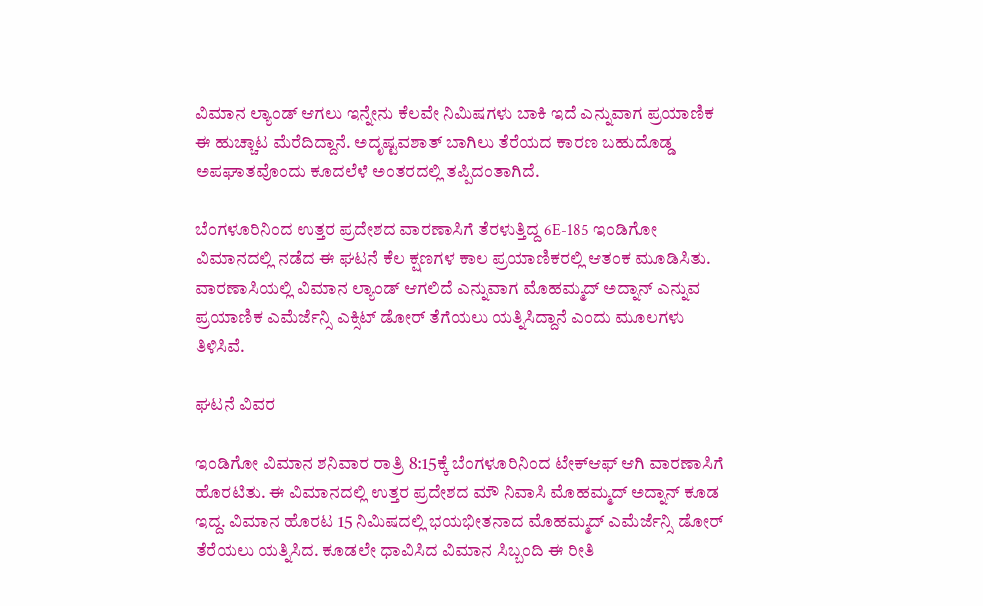ವಿಮಾನ ಲ್ಯಾಂಡ್‌ ಆಗಲು ಇನ್ನೇನು ಕೆಲವೇ ನಿಮಿಷಗಳು ಬಾಕಿ ಇದೆ ಎನ್ನುವಾಗ ಪ್ರಯಾಣಿಕ ಈ ಹುಚ್ಚಾಟ ಮೆರೆದಿದ್ದಾನೆ. ಅದೃಷ್ಟವಶಾತ್‌ ಬಾಗಿಲು ತೆರೆಯದ ಕಾರಣ ಬಹುದೊಡ್ಡ ಅಪಘಾತವೊಂದು ಕೂದಲೆಳೆ ಅಂತರದಲ್ಲಿ ತಪ್ಪಿದಂತಾಗಿದೆ.

ಬೆಂಗಳೂರಿನಿಂದ ಉತ್ತರ ಪ್ರದೇಶದ ವಾರಣಾಸಿಗೆ ತೆರಳುತ್ತಿದ್ದ 6E-185 ಇಂಡಿಗೋ ವಿಮಾನದಲ್ಲಿ ನಡೆದ ಈ ಘಟನೆ ಕೆಲ ಕ್ಷಣಗಳ ಕಾಲ ಪ್ರಯಾಣಿಕರಲ್ಲಿ ಆತಂಕ ಮೂಡಿಸಿತು. ವಾರಣಾಸಿಯಲ್ಲಿ ವಿಮಾನ ಲ್ಯಾಂಡ್‌ ಆಗಲಿದೆ ಎನ್ನುವಾಗ ಮೊಹಮ್ಮದ್‌ ಅದ್ನಾನ್‌ ಎನ್ನುವ ಪ್ರಯಾಣಿಕ ಎಮೆರ್ಜೆನ್ಸಿ ಎಕ್ಸಿಟ್‌ ಡೋರ್‌ ತೆಗೆಯಲು ಯತ್ನಿಸಿದ್ದಾನೆ ಎಂದು ಮೂಲಗಳು ತಿಳಿಸಿವೆ.

ಘಟನೆ ವಿವರ

ಇಂಡಿಗೋ ವಿಮಾನ ಶನಿವಾರ ರಾತ್ರಿ 8:15ಕ್ಕೆ ಬೆಂಗಳೂರಿನಿಂದ ಟೇಕ್‌ಆಫ್‌ ಆಗಿ ವಾರಣಾಸಿಗೆ ಹೊರಟಿತು. ಈ ವಿಮಾನದಲ್ಲಿ ಉತ್ತರ ಪ್ರದೇಶದ ಮೌ ನಿವಾಸಿ ಮೊಹಮ್ಮದ್‌ ಅದ್ನಾನ್‌ ಕೂಡ ಇದ್ದ. ವಿಮಾನ ಹೊರಟ 15 ನಿಮಿಷದಲ್ಲಿ ಭಯಭೀತನಾದ ಮೊಹಮ್ಮದ್‌ ಎಮೆರ್ಜೆನ್ಸಿ ಡೋರ್‌ ತೆರೆಯಲು ಯತ್ನಿಸಿದ. ಕೂಡಲೇ ಧಾವಿಸಿದ ವಿಮಾನ ಸಿಬ್ಬಂದಿ ಈ ರೀತಿ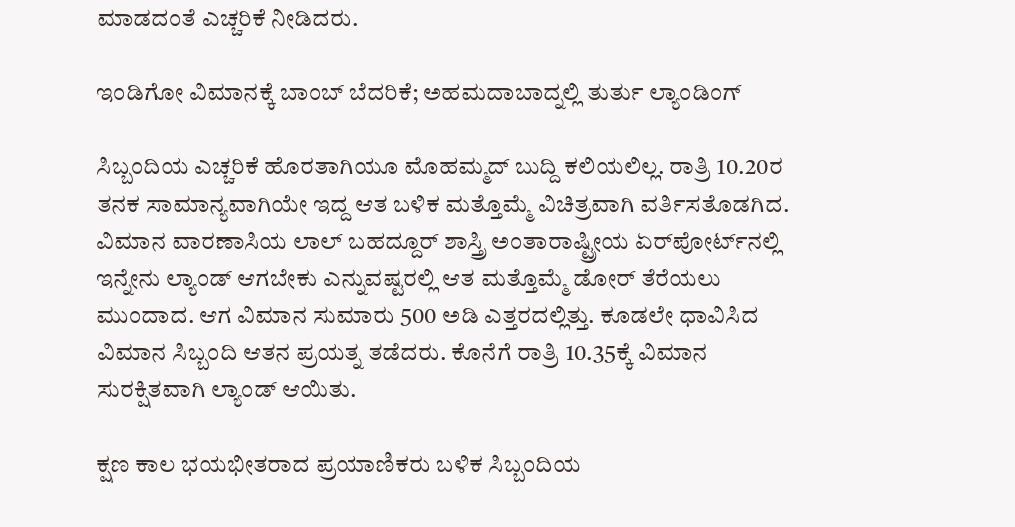ಮಾಡದಂತೆ ಎಚ್ಚರಿಕೆ ನೀಡಿದರು.

ಇಂಡಿಗೋ ವಿಮಾನಕ್ಕೆ ಬಾಂಬ್ ಬೆದರಿಕೆ; ಅಹಮದಾಬಾದ್ನಲ್ಲಿ ತುರ್ತು ಲ್ಯಾಂಡಿಂಗ್

ಸಿಬ್ಬಂದಿಯ ಎಚ್ಚರಿಕೆ ಹೊರತಾಗಿಯೂ ಮೊಹಮ್ಮದ್‌ ಬುದ್ದಿ ಕಲಿಯಲಿಲ್ಲ. ರಾತ್ರಿ 10.20ರ ತನಕ ಸಾಮಾನ್ಯವಾಗಿಯೇ ಇದ್ದ ಆತ ಬಳಿಕ ಮತ್ತೊಮ್ಮೆ ವಿಚಿತ್ರವಾಗಿ ವರ್ತಿಸತೊಡಗಿದ. ವಿಮಾನ ವಾರಣಾಸಿಯ ಲಾಲ್‌ ಬಹದ್ದೂರ್‌ ಶಾಸ್ತ್ರಿ ಅಂತಾರಾಷ್ಟ್ರೀಯ ಏರ್‌ಪೋರ್ಟ್‌ನಲ್ಲಿ ಇನ್ನೇನು ಲ್ಯಾಂಡ್‌ ಆಗಬೇಕು ಎನ್ನುವಷ್ಟರಲ್ಲಿ ಆತ ಮತ್ತೊಮ್ಮೆ ಡೋರ್‌ ತೆರೆಯಲು ಮುಂದಾದ. ಆಗ ವಿಮಾನ ಸುಮಾರು 500 ಅಡಿ ಎತ್ತರದಲ್ಲಿತ್ತು. ಕೂಡಲೇ ಧಾವಿಸಿದ ವಿಮಾನ ಸಿಬ್ಬಂದಿ ಆತನ ಪ್ರಯತ್ನ ತಡೆದರು. ಕೊನೆಗೆ ರಾತ್ರಿ 10.35ಕ್ಕೆ ವಿಮಾನ ಸುರಕ್ಷಿತವಾಗಿ ಲ್ಯಾಂಡ್‌ ಆಯಿತು.

ಕ್ಷಣ ಕಾಲ ಭಯಭೀತರಾದ ಪ್ರಯಾಣಿಕರು ಬಳಿಕ ಸಿಬ್ಬಂದಿಯ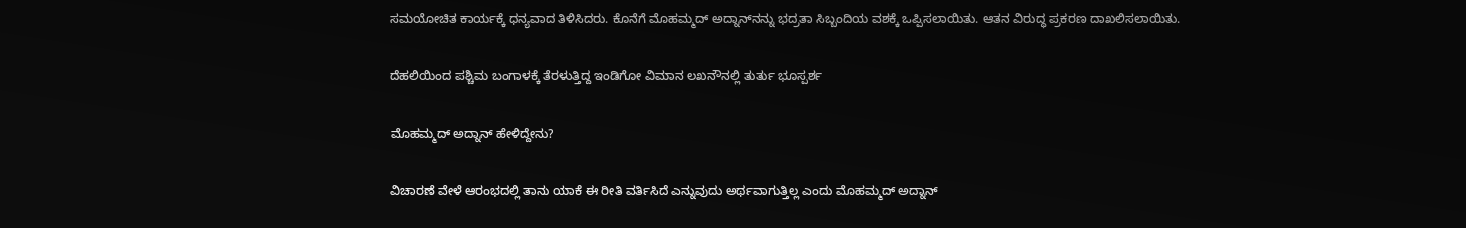ಸಮಯೋಚಿತ ಕಾರ್ಯಕ್ಕೆ ಧನ್ಯವಾದ ತಿಳಿಸಿದರು. ಕೊನೆಗೆ ಮೊಹಮ್ಮದ್‌ ಅದ್ನಾನ್‌ನನ್ನು ಭದ್ರತಾ ಸಿಬ್ಬಂದಿಯ ವಶಕ್ಕೆ ಒಪ್ಪಿಸಲಾಯಿತು. ಆತನ ವಿರುದ್ಧ ಪ್ರಕರಣ ದಾಖಲಿಸಲಾಯಿತು.

ದೆಹಲಿಯಿಂದ ಪಶ್ಚಿಮ ಬಂಗಾಳಕ್ಕೆ ತೆರಳುತ್ತಿದ್ದ ಇಂಡಿಗೋ ವಿಮಾನ ಲಖನೌನಲ್ಲಿ ತುರ್ತು ಭೂಸ್ಪರ್ಶ

ಮೊಹಮ್ಮದ್‌ ಅದ್ನಾನ್‌ ಹೇಳಿದ್ದೇನು?

ವಿಚಾರಣೆ ವೇಳೆ ಆರಂಭದಲ್ಲಿ ತಾನು ಯಾಕೆ ಈ ರೀತಿ ವರ್ತಿಸಿದೆ ಎನ್ನುವುದು ಅರ್ಥವಾಗುತ್ತಿಲ್ಲ ಎಂದು ಮೊಹಮ್ಮದ್‌ ಅದ್ನಾನ್‌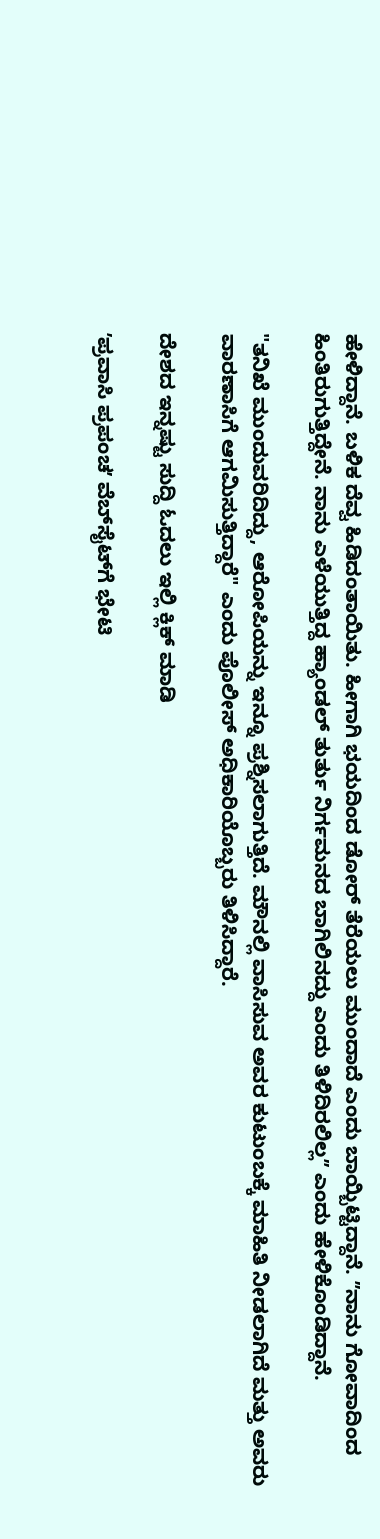ಹೇಳಿದ್ದಾನೆ. ಬಳಿಕ ದೆವ್ವ ಹಿಡಿದಂತಾಯಿತು. ಹೀಗಾಗಿ ಭಯದಿಂದ ಡೋರ್‌ ತೆರೆಯಲು ಮುಂದಾದೆ ಎಂದು ಬಾಯ್ಬಿಟ್ಟಿದ್ದಾನೆ. ʼʼನಾನು ಗೋವಾದಿಂದ ಹಿಂತಿರುಗುತ್ತಿದ್ದೇನೆ. ನಾನು ಎಳೆಯುತ್ತಿದ್ದ ಹ್ಯಾಂಡಲ್ ತುರ್ತು ನಿರ್ಗಮನದ ಬಾಗಿಲಿನದ್ದು ಎಂದು ತಿಳಿದಿರಲಿಲ್ಲʼʼ ಎಂದು ಹೇಳಿಕೊಂಡಿದ್ದಾನೆ.

"ತನಿಖೆ ಮುಂದುವರಿದಿದ್ದು, ಆರೋಪಿಯನ್ನು ಇನ್ನೂ ಪ್ರಶ್ನಿಸಲಾಗುತ್ತಿದೆ. ಮೌನಲ್ಲಿ ವಾಸಿಸುವ ಅವರ ಕುಟುಂಬಕ್ಕೆ ಮಾಹಿತಿ ನೀಡಲಾಗಿದೆ ಮತ್ತು ಅವರು ವಾರಣಾಸಿಗೆ ಆಗಮಿಸುತ್ತಿದ್ದಾರೆ" ಎಂದು ಪೊಲೀಸ್ ಅಧಿಕಾರಿಯೊಬ್ಬರು ತಿಳಿಸಿದ್ದಾರೆ.

ದೇಶದ ಇನ್ನಷ್ಟು ಸುದ್ದಿ ಓದಲು ಇಲ್ಲಿ ಕ್ಲಿಕ್‌ ಮಾಡಿ

ʼಪ್ರವಾಸಿ ಪ್ರಪಂಚʼ ವೆಬ್‌ಸೈಟ್‌ಗೆ ಭೇಟಿ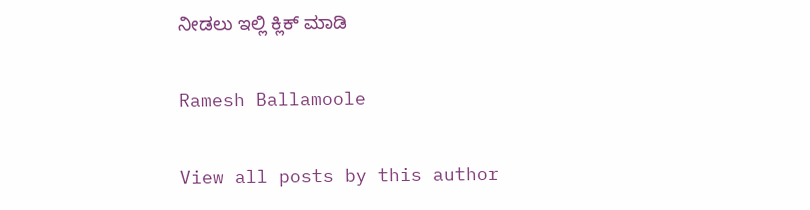ನೀಡಲು ಇಲ್ಲಿ ಕ್ಲಿಕ್‌ ಮಾಡಿ

Ramesh Ballamoole

View all posts by this author